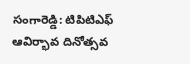సంగారెడ్డి: టిపిటిఎఫ్ ఆవిర్భావ దినోత్సవ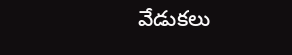వేడుకలు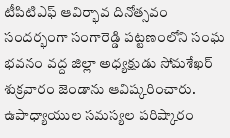టీపిటిఎఫ్ ఆవిర్భావ దినోత్సవం సందర్భంగా సంగారెడ్డి పట్టణంలోని సంఘ భవనం వద్ద జిల్లా అధ్యక్షుడు సోమశేఖర్ శుక్రవారం జెండాను ఆవిష్కరించారు. ఉపాధ్యాయుల సమస్యల పరిష్కారం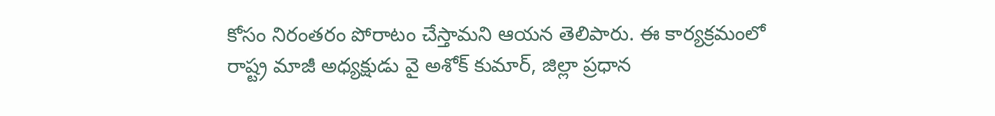కోసం నిరంతరం పోరాటం చేస్తామని ఆయన తెలిపారు. ఈ కార్యక్రమంలో రాష్ట్ర మాజీ అధ్యక్షుడు వై అశోక్ కుమార్, జిల్లా ప్రధాన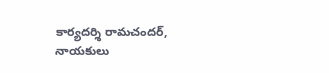కార్యదర్శి రామచందర్, నాయకులు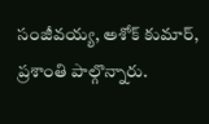సంజీవయ్య, అశోక్ కుమార్, ప్రశాంతి పాల్గొన్నారు.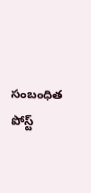సంబంధిత పోస్ట్